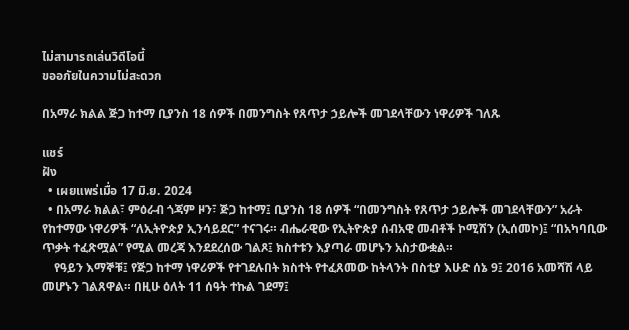ไม่สามารถเล่นวิดีโอนี้
ขออภัยในความไม่สะดวก

በአማራ ክልል ጅጋ ከተማ ቢያንስ 18 ሰዎች በመንግስት የጸጥታ ኃይሎች መገደላቸውን ነዋሪዎች ገለጹ

แชร์
ฝัง
  • เผยแพร่เมื่อ 17 มิ.ย. 2024
  • በአማራ ክልል፣ ምዕራብ ጎጃም ዞን፣ ጅጋ ከተማ፤ ቢያንስ 18 ሰዎች “በመንግስት የጸጥታ ኃይሎች መገደላቸውን” አራት የከተማው ነዋሪዎች “ለኢትዮጵያ ኢንሳይደር” ተናገሩ። ብሔራዊው የኢትዮጵያ ሰብአዊ መብቶች ኮሚሽን (ኢሰመኮ)፤ “በአካባቢው ጥቃት ተፈጽሟል” የሚል መረጃ እንደደረሰው ገልጾ፤ ክስተቱን እያጣራ መሆኑን አስታውቋል።
    የዓይን እማኞቹ፤ የጅጋ ከተማ ነዋሪዎች የተገደሉበት ክስተት የተፈጸመው ከትላንት በስቲያ እሁድ ሰኔ 9፤ 2016 አመሻሽ ላይ መሆኑን ገልጸዋል። በዚሁ ዕለት 11 ሰዓት ተኩል ገደማ፤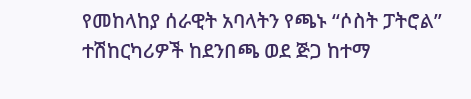የመከላከያ ሰራዊት አባላትን የጫኑ “ሶስት ፓትሮል” ተሽከርካሪዎች ከደንበጫ ወደ ጅጋ ከተማ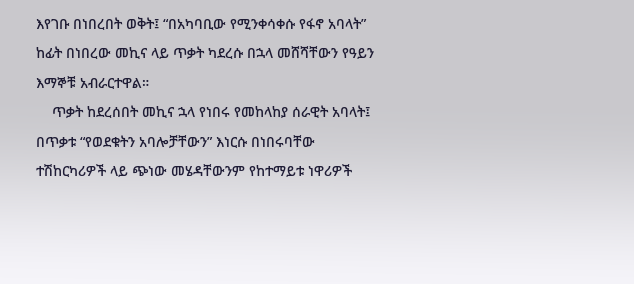እየገቡ በነበረበት ወቅት፤ “በአካባቢው የሚንቀሳቀሱ የፋኖ አባላት” ከፊት በነበረው መኪና ላይ ጥቃት ካደረሱ በኋላ መሸሻቸውን የዓይን እማኞቹ አብራርተዋል።
    ጥቃት ከደረሰበት መኪና ኋላ የነበሩ የመከላከያ ሰራዊት አባላት፤ በጥቃቱ “የወደቁትን አባሎቻቸውን” እነርሱ በነበሩባቸው ተሽከርካሪዎች ላይ ጭነው መሄዳቸውንም የከተማይቱ ነዋሪዎች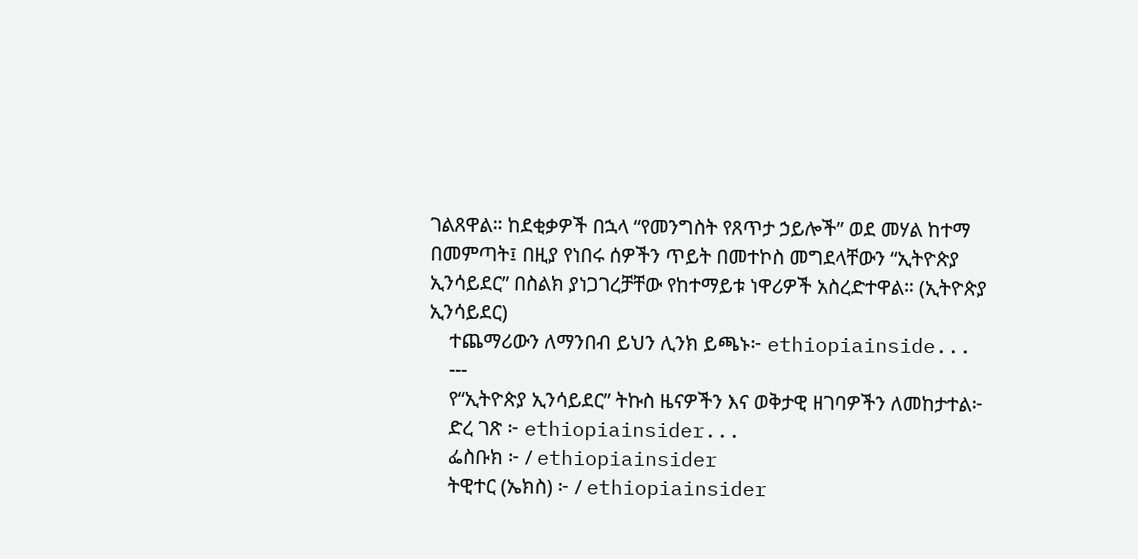ገልጸዋል። ከደቂቃዎች በኋላ “የመንግስት የጸጥታ ኃይሎች” ወደ መሃል ከተማ በመምጣት፤ በዚያ የነበሩ ሰዎችን ጥይት በመተኮስ መግደላቸውን “ኢትዮጵያ ኢንሳይደር” በስልክ ያነጋገረቻቸው የከተማይቱ ነዋሪዎች አስረድተዋል። (ኢትዮጵያ ኢንሳይደር)
    ተጨማሪውን ለማንበብ ይህን ሊንክ ይጫኑ፦ ethiopiainside...
    ---
    የ“ኢትዮጵያ ኢንሳይደር” ትኩስ ዜናዎችን እና ወቅታዊ ዘገባዎችን ለመከታተል፦
    ድረ ገጽ ፦ ethiopiainsider...
    ፌስቡክ ፦ / ethiopiainsider
    ትዊተር (ኤክስ) ፦ / ethiopiainsider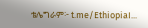ቴሌግራም፦ t.me/EthiopiaI...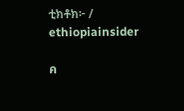ቲክቶክ፦ / ethiopiainsider

ค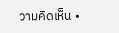วามคิดเห็น •